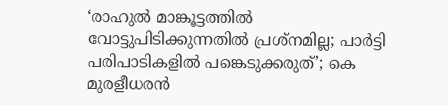‘രാഹുല്‍ മാങ്കൂട്ടത്തില്‍ വോട്ടുപിടിക്കുന്നതില്‍ പ്രശ്‌നമില്ല; പാര്‍ട്ടി പരിപാടികളില്‍ പങ്കെടുക്കരുത്’; കെ മുരളീധരന്‍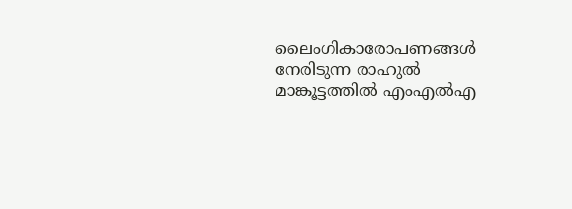ലൈംഗികാരോപണങ്ങള്‍ നേരിടുന്ന രാഹുല്‍ മാങ്കൂട്ടത്തില്‍ എംഎല്‍എ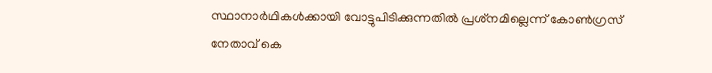സ്ഥാനാര്‍ഥികള്‍ക്കായി വോട്ടുപിടിക്കുന്നതില്‍ പ്രശ്‌നമില്ലെന്ന് കോണ്‍ഗ്രസ് നേതാവ് കെ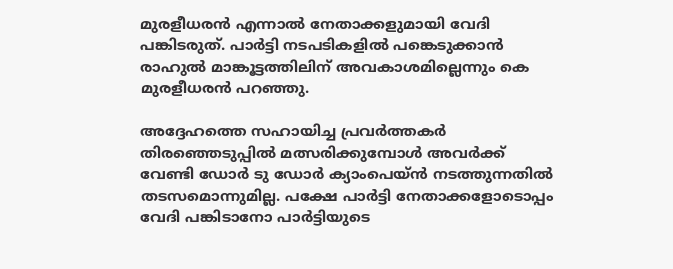മുരളീധരന്‍ എന്നാല്‍ നേതാക്കളുമായി വേദി പങ്കിടരുത്. പാര്‍ട്ടി നടപടികളില്‍ പങ്കെടുക്കാന്‍ രാഹുല്‍ മാങ്കൂട്ടത്തിലിന് അവകാശമില്ലെന്നും കെ മുരളീധരന്‍ പറഞ്ഞു.

അദ്ദേഹത്തെ സഹായിച്ച പ്രവര്‍ത്തകര്‍ തിരഞ്ഞെടുപ്പില്‍ മത്സരിക്കുമ്പോള്‍ അവര്‍ക്ക് വേണ്ടി ഡോര്‍ ടു ഡോര്‍ ക്യാംപെയ്ന്‍ നടത്തുന്നതില്‍ തടസമൊന്നുമില്ല. പക്ഷേ പാര്‍ട്ടി നേതാക്കളോടൊപ്പം വേദി പങ്കിടാനോ പാര്‍ട്ടിയുടെ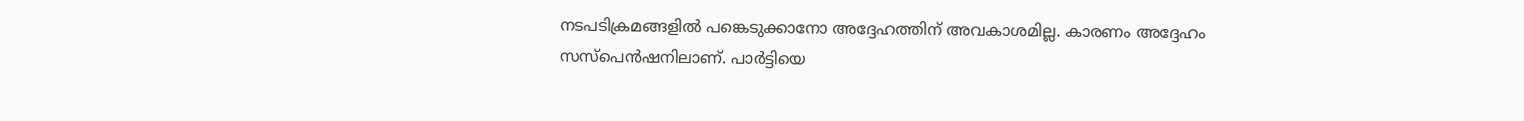നടപടിക്രമങ്ങളില്‍ പങ്കെടുക്കാനോ അദ്ദേഹത്തിന് അവകാശമില്ല. കാരണം അദ്ദേഹം സസ്‌പെന്‍ഷനിലാണ്. പാര്‍ട്ടിയെ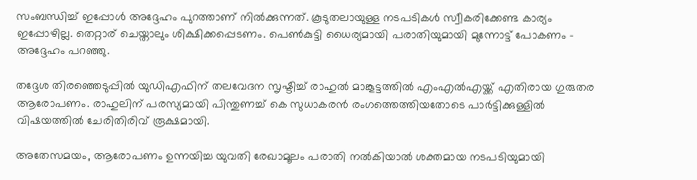സംബന്ധിച്ച് ഇപ്പോള്‍ അദ്ദേഹം പുറത്താണ് നില്‍ക്കുന്നത്. കൂടുതലായുള്ള നടപടികള്‍ സ്വീകരിക്കേണ്ട കാര്യം ഇപ്പോഴില്ല. തെറ്റാര് ചെയ്താലും ശിക്ഷിക്കപ്പെടണം. പെണ്‍കുട്ടി ധൈര്യമായി പരാതിയുമായി മുന്നോട്ട് പോകണം – അദ്ദേഹം പറഞ്ഞു.

തദ്ദേശ തിരഞ്ഞെടുപ്പില്‍ യുഡിഎഫിന് തലവേദന സൃഷ്ടിച്ച് രാഹുല്‍ മാങ്കൂട്ടത്തില്‍ എംഎല്‍എയ്ക്ക് എതിരായ ഗുരുതര ആരോപണം. രാഹുലിന് പരസ്യമായി പിന്തുണച്ച് കെ സുധാകരന്‍ രംഗത്തെത്തിയതോടെ പാര്‍ട്ടിക്കുള്ളില്‍ വിഷയത്തില്‍ ചേരിതിരിവ് രൂക്ഷമായി.

അതേസമയം, ആരോപണം ഉന്നയിച്ച യുവതി രേഖാമൂലം പരാതി നല്‍കിയാല്‍ ശക്തമായ നടപടിയുമായി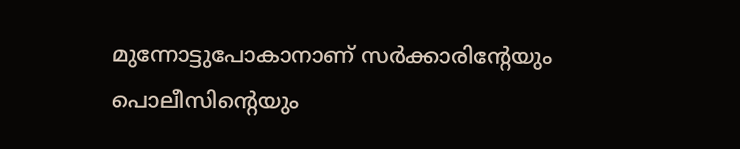മുന്നോട്ടുപോകാനാണ് സര്‍ക്കാരിന്റേയും പൊലീസിന്റെയും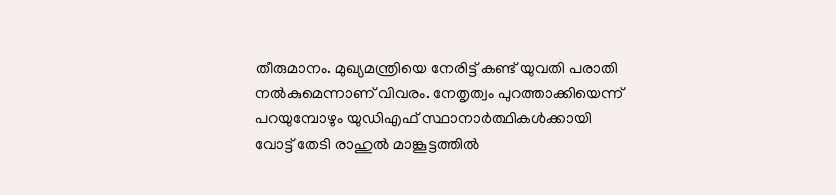തീരുമാനം. മുഖ്യമന്ത്രിയെ നേരിട്ട് കണ്ട് യുവതി പരാതി നല്‍കുമെന്നാണ് വിവരം. നേതൃത്വം പുറത്താക്കിയെന്ന് പറയുമ്പോഴും യുഡിഎഫ് സ്ഥാനാര്‍ത്ഥികള്‍ക്കായി വോട്ട് തേടി രാഹുല്‍ മാങ്കൂട്ടത്തില്‍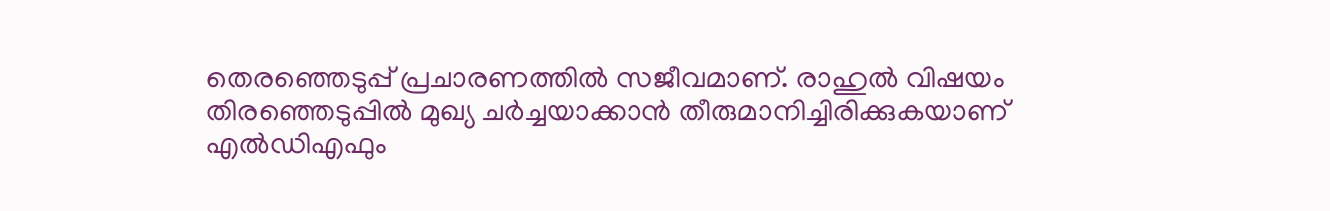തെരഞ്ഞെടുപ്പ് പ്രചാരണത്തില്‍ സജീവമാണ്. രാഹുല്‍ വിഷയം തിരഞ്ഞെടുപ്പില്‍ മുഖ്യ ചര്‍ച്ചയാക്കാന്‍ തീരുമാനിച്ചിരിക്കുകയാണ് എല്‍ഡിഎഫും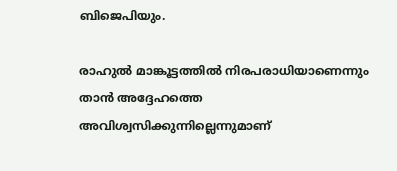ബിജെപിയും.

രാഹുല്‍ മാങ്കൂട്ടത്തില്‍ നിരപരാധിയാണെന്നും താന്‍ അദ്ദേഹത്തെ അവിശ്വസിക്കുന്നില്ലെന്നുമാണ്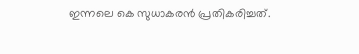ഇന്നലെ കെ സുധാകരന്‍ പ്രതികരിച്ചത്.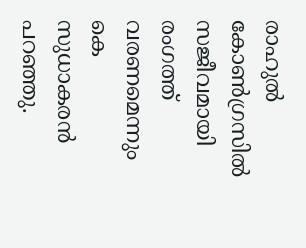രാഹുല്‍ കോണ്‍ഗ്രസില്‍ സജീവമായി രംഗത്ത് വരണമെന്നും കെ സുധാകരന്‍ പറഞ്ഞു.